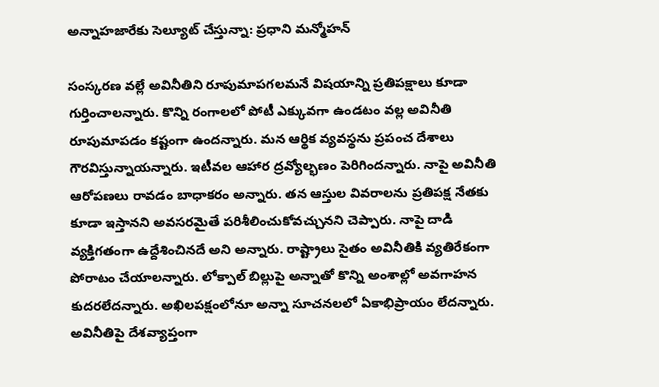అన్నాహజారేకు సెల్యూట్ చేస్తున్నా: ప్రధాని మన్మోహన్

సంస్కరణ వల్లే అవినీతిని రూపుమాపగలమనే విషయాన్ని ప్రతిపక్షాలు కూడా గుర్తించాలన్నారు. కొన్ని రంగాలలో పోటీ ఎక్కువగా ఉండటం వల్ల అవినీతి రూపుమాపడం కష్టంగా ఉందన్నారు. మన ఆర్థిక వ్యవస్థను ప్రపంచ దేశాలు గౌరవిస్తున్నాయన్నారు. ఇటీవల ఆహార ద్రవ్యోల్భణం పెరిగిందన్నారు. నాపై అవినీతి ఆరోపణలు రావడం బాధాకరం అన్నారు. తన ఆస్తుల వివరాలను ప్రతిపక్ష నేతకు కూడా ఇస్తానని అవసరమైతే పరిశీలించుకోవచ్చునని చెప్పారు. నాపై దాడి వ్యక్తిగతంగా ఉద్దేశించినదే అని అన్నారు. రాష్ట్రాలు సైతం అవినీతికి వ్యతిరేకంగా పోరాటం చేయాలన్నారు. లోక్పాల్ బిల్లుపై అన్నాతో కొన్ని అంశాల్లో అవగాహన కుదరలేదన్నారు. అఖిలపక్షంలోనూ అన్నా సూచనలలో ఏకాభిప్రాయం లేదన్నారు.
అవినీతిపై దేశవ్యాప్తంగా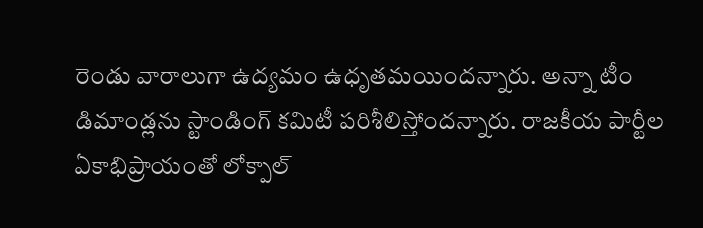రెండు వారాలుగా ఉద్యమం ఉధృతమయిందన్నారు. అన్నా టీం డిమాండ్లను స్టాండింగ్ కమిటీ పరిశీలిస్తోందన్నారు. రాజకీయ పార్టీల ఏకాభిప్రాయంతో లోక్పాల్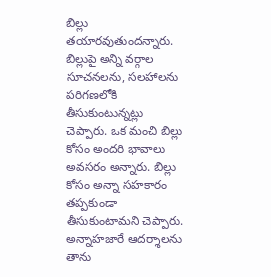బిల్లు తయారవుతుందన్నారు. బిల్లుపై అన్ని వర్గాల సూచనలను, సలహాలను పరిగణలోకి తీసుకుంటున్నట్లు చెప్పారు. ఒక మంచి బిల్లు కోసం అందరి భావాలు అవసరం అన్నారు. బిల్లు కోసం అన్నా సహకారం తప్పకుండా తీసుకుంటామని చెప్పారు. అన్నాహజారే ఆదర్శాలను తాను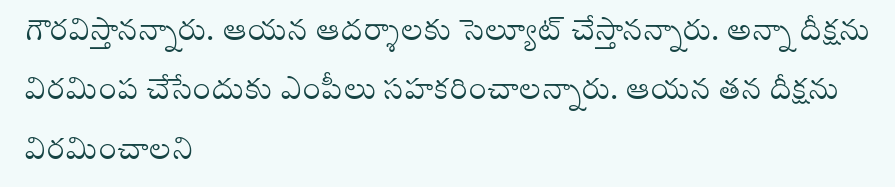గౌరవిస్తానన్నారు. ఆయన ఆదర్శాలకు సెల్యూట్ చేస్తానన్నారు. అన్నా దీక్షను విరమింప చేసేందుకు ఎంపీలు సహకరించాలన్నారు. ఆయన తన దీక్షను విరమించాలని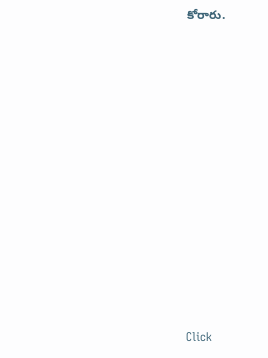కోరారు.












Click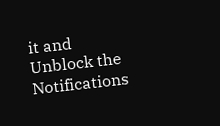it and Unblock the Notifications